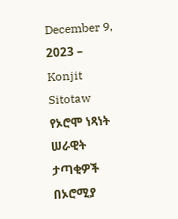December 9, 2023 – Konjit Sitotaw
የኦሮሞ ነጻነት ሠራዊት ታጣቂዎች በኦሮሚያ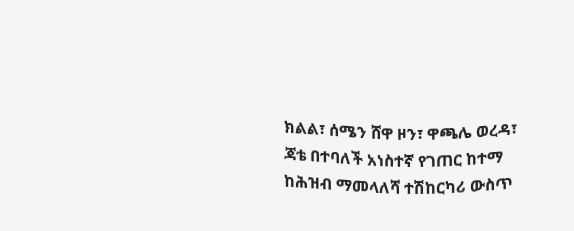ክልል፣ ሰሜን ሸዋ ዞን፣ ዋጫሌ ወረዳ፣ ጃቴ በተባለች አነስተኛ የገጠር ከተማ ከሕዝብ ማመላለሻ ተሽከርካሪ ውስጥ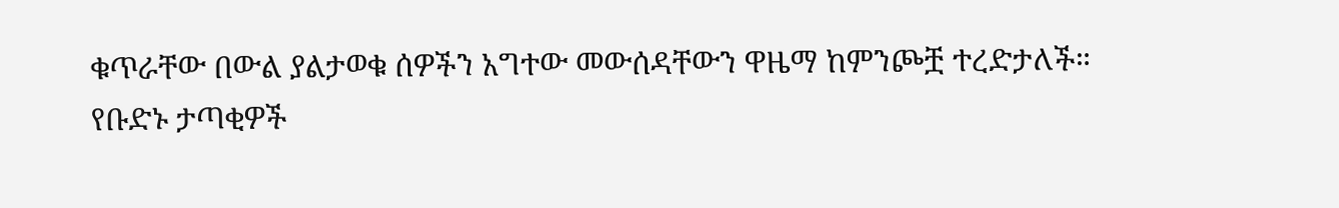ቁጥራቸው በውል ያልታወቁ ሰዎችን አግተው መውሰዳቸውን ዋዜማ ከምንጮቿ ተረድታለች።
የቡድኑ ታጣቂዎች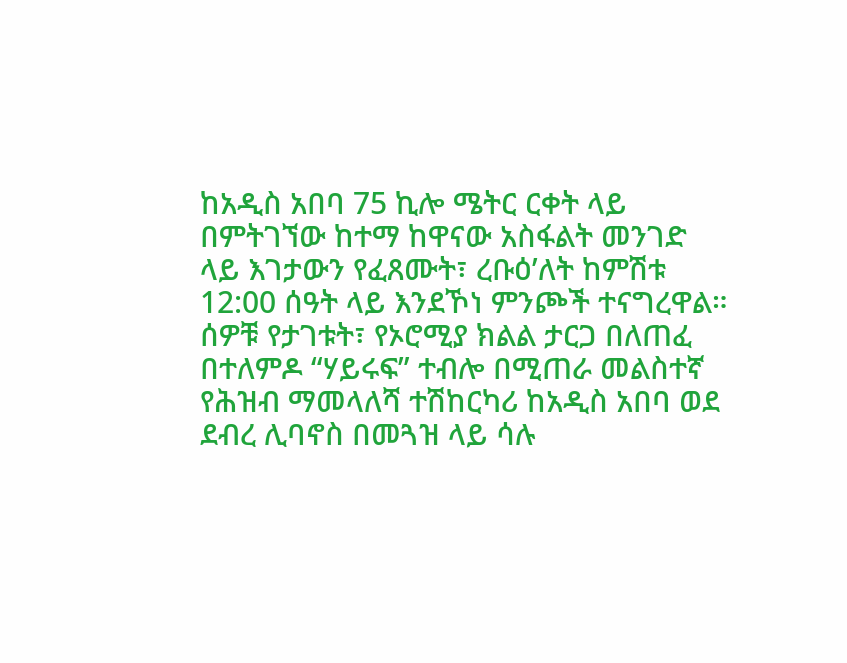ከአዲስ አበባ 75 ኪሎ ሜትር ርቀት ላይ በምትገኘው ከተማ ከዋናው አስፋልት መንገድ ላይ እገታውን የፈጸሙት፣ ረቡዕ’ለት ከምሽቱ 12:00 ሰዓት ላይ እንደኾነ ምንጮች ተናግረዋል።
ሰዎቹ የታገቱት፣ የኦሮሚያ ክልል ታርጋ በለጠፈ በተለምዶ “ሃይሩፍ” ተብሎ በሚጠራ መልስተኛ የሕዝብ ማመላለሻ ተሽከርካሪ ከአዲስ አበባ ወደ ደብረ ሊባኖስ በመጓዝ ላይ ሳሉ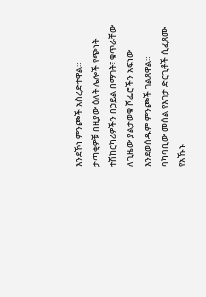እንደኾነ ምንጮች አስረድተዋል።
ታጣቂዎቹ በዚያው ዕለት ሌሎች የጭነት ተሽከርካሪዎችን በኃይል በማገት፣ ቁጥራቸው ለጊዜው ያልታወቁ ሾፌሮችን አፍነው እንደወሰዱም ምንጮች ገልጸዋል። ባካባቢው መሰል የእገታ ድርጊቶች ሲፈጸሙ የአኹኑ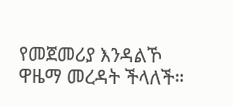የመጀመሪያ እንዳልኾ ዋዜማ መረዳት ችላለች።